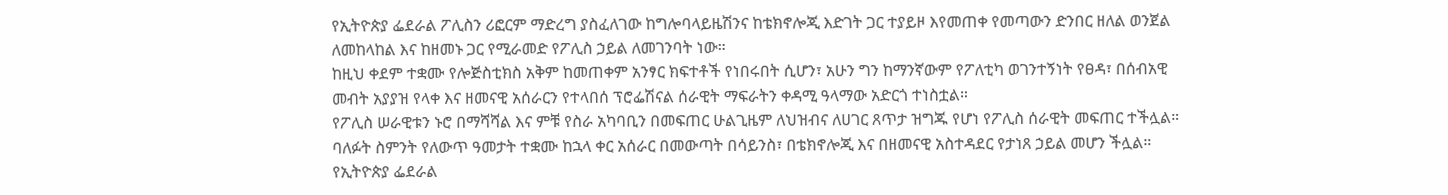የኢትዮጵያ ፌደራል ፖሊስን ሪፎርም ማድረግ ያስፈለገው ከግሎባላይዜሽንና ከቴክኖሎጂ እድገት ጋር ተያይዞ እየመጠቀ የመጣውን ድንበር ዘለል ወንጀል ለመከላከል እና ከዘመኑ ጋር የሚራመድ የፖሊስ ኃይል ለመገንባት ነው።
ከዚህ ቀደም ተቋሙ የሎጅስቲክስ አቅም ከመጠቀም አንፃር ክፍተቶች የነበሩበት ሲሆን፣ አሁን ግን ከማንኛውም የፖለቲካ ወገንተኝነት የፀዳ፣ በሰብአዊ መብት አያያዝ የላቀ እና ዘመናዊ አሰራርን የተላበሰ ፕሮፌሽናል ሰራዊት ማፍራትን ቀዳሚ ዓላማው አድርጎ ተነስቷል።
የፖሊስ ሠራዊቱን ኑሮ በማሻሻል እና ምቹ የስራ አካባቢን በመፍጠር ሁልጊዜም ለህዝብና ለሀገር ጸጥታ ዝግጁ የሆነ የፖሊስ ሰራዊት መፍጠር ተችሏል።
ባለፉት ስምንት የለውጥ ዓመታት ተቋሙ ከኋላ ቀር አሰራር በመውጣት በሳይንስ፣ በቴክኖሎጂ እና በዘመናዊ አስተዳደር የታነጸ ኃይል መሆን ችሏል።
የኢትዮጵያ ፌደራል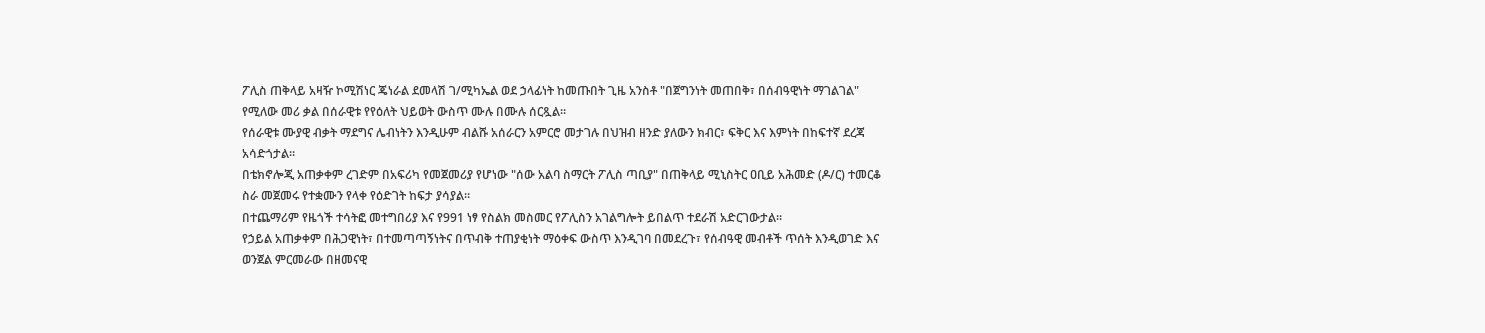ፖሊስ ጠቅላይ አዛዥ ኮሚሽነር ጄነራል ደመላሽ ገ/ሚካኤል ወደ ኃላፊነት ከመጡበት ጊዜ አንስቶ "በጀግንነት መጠበቅ፣ በሰብዓዊነት ማገልገል" የሚለው መሪ ቃል በሰራዊቱ የየዕለት ህይወት ውስጥ ሙሉ በሙሉ ሰርጿል።
የሰራዊቱ ሙያዊ ብቃት ማደግና ሌብነትን እንዲሁም ብልሹ አሰራርን አምርሮ መታገሉ በህዝብ ዘንድ ያለውን ክብር፣ ፍቅር እና እምነት በከፍተኛ ደረጃ አሳድጎታል።
በቴክኖሎጂ አጠቃቀም ረገድም በአፍሪካ የመጀመሪያ የሆነው "ሰው አልባ ስማርት ፖሊስ ጣቢያ" በጠቅላይ ሚኒስትር ዐቢይ አሕመድ (ዶ/ር) ተመርቆ ስራ መጀመሩ የተቋሙን የላቀ የዕድገት ከፍታ ያሳያል።
በተጨማሪም የዜጎች ተሳትፎ መተግበሪያ እና የ991 ነፃ የስልክ መስመር የፖሊስን አገልግሎት ይበልጥ ተደራሽ አድርገውታል።
የኃይል አጠቃቀም በሕጋዊነት፣ በተመጣጣኝነትና በጥብቅ ተጠያቂነት ማዕቀፍ ውስጥ እንዲገባ በመደረጉ፣ የሰብዓዊ መብቶች ጥሰት እንዲወገድ እና ወንጀል ምርመራው በዘመናዊ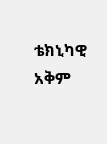ቴክኒካዊ አቅም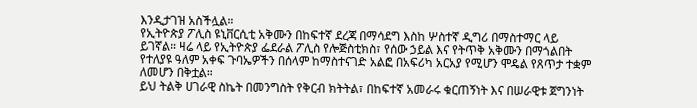እንዲታገዝ አስችሏል።
የኢትዮጵያ ፖሊስ ዩኒቨርሲቲ አቅሙን በከፍተኛ ደረጃ በማሳደግ እስከ ሦስተኛ ዲግሪ በማስተማር ላይ ይገኛል። ዛሬ ላይ የኢትዮጵያ ፌደራል ፖሊስ የሎጅስቲክስ፣ የሰው ኃይል እና የትጥቅ አቅሙን በማጎልበት የተለያዩ ዓለም አቀፍ ጉባኤዎችን በሰላም ከማስተናገድ አልፎ በአፍሪካ አርአያ የሚሆን ሞዴል የጸጥታ ተቋም ለመሆን በቅቷል።
ይህ ትልቅ ሀገራዊ ስኬት በመንግስት የቅርብ ክትትል፣ በከፍተኛ አመራሩ ቁርጠኝነት እና በሠራዊቱ ጀግንነት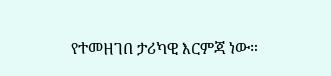የተመዘገበ ታሪካዊ እርምጃ ነው።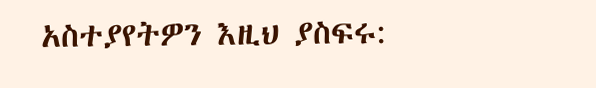አስተያየትዎን እዚህ ያስፍሩ: